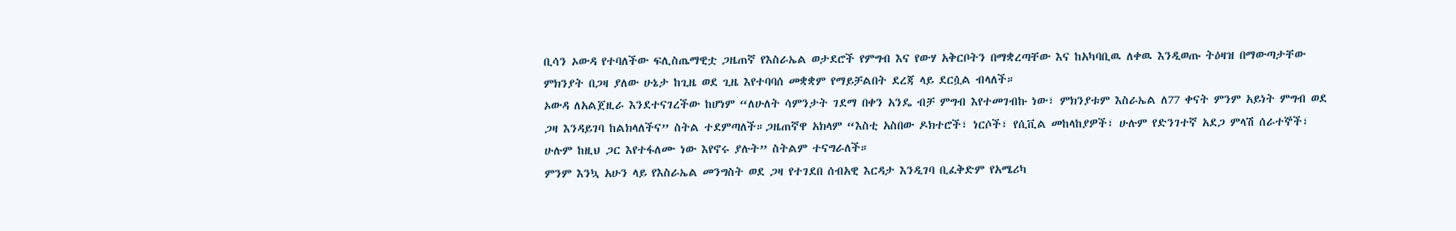ቢሳን ኦውዳ የተባለችው ፍሊስጤማዊቷ ጋዜጠኛ የእስራኤል ወታደሮች የምግብ እና የውሃ አቅርቦትን በማቋረጣቸው እና ከአካባቢዉ ለቀዉ እንዲወጡ ትዕዛዝ በማውጣታቸው ምክንያት በጋዛ ያለው ሁኔታ ከጊዜ ወደ ጊዜ እየተባባሰ መቋቋም የማይቻልበት ደረጃ ላይ ደርሷል ብላለች።
ኦውዳ ለአልጀዚራ እንደተናገረችው ከሆነም “ለሁለት ሳምንታት ገደማ በቀን አንዴ ብቻ ምግብ እየተመገብኩ ነው፣ ምክንያቱም እስራኤል ለ77 ቀናት ምንም አይነት ምግብ ወደ ጋዛ እንዳይገባ ከልክላለችና” ስትል ተደምጣለች።ጋዜጠኛዋ አክላም “እስቲ አስበው ዶክተሮች፣ ነርሶች፣ የሲቪል መከላከያዎች፣ ሁሉም የድንገተኛ አደጋ ምላሽ ሰራተኞች፣ ሁሉም ከዚህ ጋር እየተፋለሙ ነው እየኖሩ ያሉት” ስትልም ተናግራለች።
ምንም እንኳ አሁን ላይ የእስራኤል መንግስት ወደ ጋዛ የተገደበ ሰብአዊ እርዳታ እንዲገባ ቢፈቅድም የአሜሪካ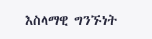እስላማዊ ግንኙነት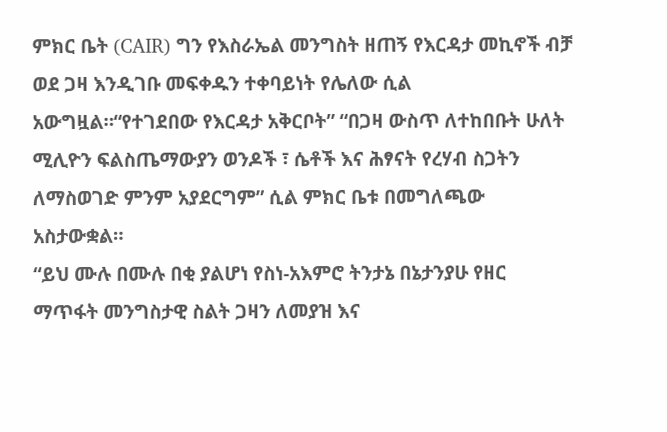ምክር ቤት (CAIR) ግን የእስራኤል መንግስት ዘጠኝ የእርዳታ መኪኖች ብቻ ወደ ጋዛ እንዲገቡ መፍቀዱን ተቀባይነት የሌለው ሲል አውግዟል።“የተገደበው የእርዳታ አቅርቦት” “በጋዛ ውስጥ ለተከበቡት ሁለት ሚሊዮን ፍልስጤማውያን ወንዶች ፣ ሴቶች እና ሕፃናት የረሃብ ስጋትን ለማስወገድ ምንም አያደርግም” ሲል ምክር ቤቱ በመግለጫው አስታውቋል።
“ይህ ሙሉ በሙሉ በቂ ያልሆነ የስነ-አእምሮ ትንታኔ በኔታንያሁ የዘር ማጥፋት መንግስታዊ ስልት ጋዛን ለመያዝ እና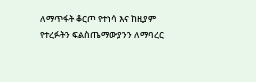ለማጥፋት ቆርጦ የተነሳ እና ከዚያም የተረፉትን ፍልስጤማውያንን ለማባረር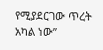የሚያደርገው ጥረት አካል ነው”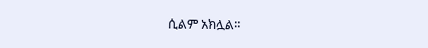ሲልም አክሏል።